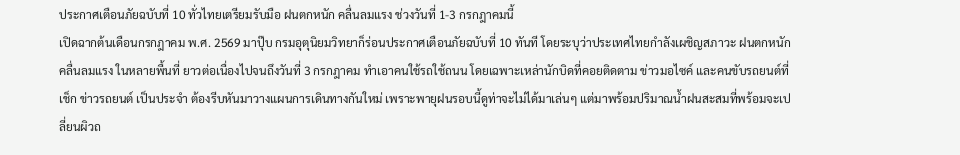ประกาศเตือนภัยฉบับที่ 10 ทั่วไทยเตรียมรับมือ ฝนตกหนัก คลื่นลมแรง ช่วงวันที่ 1-3 กรกฎาคมนี้
เปิดฉากต้นเดือนกรกฎาคม พ.ศ. 2569 มาปุ๊บ กรมอุตุนิยมวิทยาก็ร่อนประกาศเตือนภัยฉบับที่ 10 ทันที โดยระบุว่าประเทศไทยกำลังเผชิญสภาวะ ฝนตกหนัก คลื่นลมแรง ในหลายพื้นที่ ยาวต่อเนื่องไปจนถึงวันที่ 3 กรกฎาคม ทำเอาคนใช้รถใช้ถนน โดยเฉพาะเหล่านักบิดที่คอยติดตาม ข่าวมอไซค์ และคนขับรถยนต์ที่เช็ก ข่าวรถยนต์ เป็นประจำ ต้องรีบหันมาวางแผนการเดินทางกันใหม่ เพราะพายุฝนรอบนี้ดูท่าจะไม่ได้มาเล่นๆ แต่มาพร้อมปริมาณน้ำฝนสะสมที่พร้อมจะเปลี่ยนผิวถ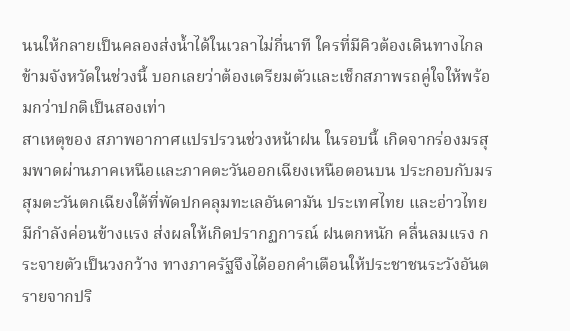นนให้กลายเป็นคลองส่งน้ำได้ในเวลาไม่กี่นาที ใครที่มีคิวต้องเดินทางไกลข้ามจังหวัดในช่วงนี้ บอกเลยว่าต้องเตรียมตัวและเช็กสภาพรถคู่ใจให้พร้อมกว่าปกติเป็นสองเท่า
สาเหตุของ สภาพอากาศแปรปรวนช่วงหน้าฝน ในรอบนี้ เกิดจากร่องมรสุมพาดผ่านภาคเหนือและภาคตะวันออกเฉียงเหนือตอนบน ประกอบกับมรสุมตะวันตกเฉียงใต้ที่พัดปกคลุมทะเลอันดามัน ประเทศไทย และอ่าวไทยมีกำลังค่อนข้างแรง ส่งผลให้เกิดปรากฏการณ์ ฝนตกหนัก คลื่นลมแรง กระจายตัวเป็นวงกว้าง ทางภาครัฐจึงได้ออกคำเตือนให้ประชาชนระวังอันตรายจากปริ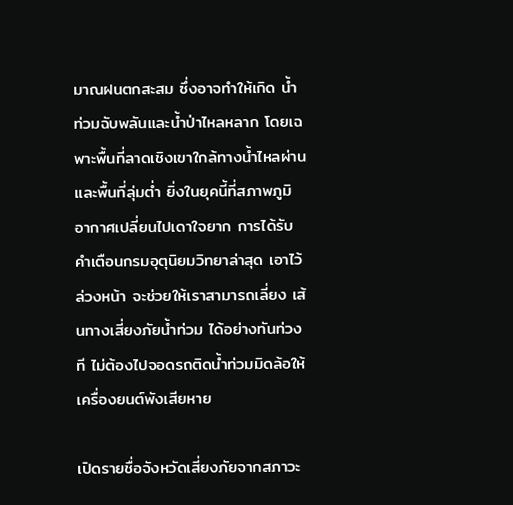มาณฝนตกสะสม ซึ่งอาจทำให้เกิด น้ำท่วมฉับพลันและน้ำป่าไหลหลาก โดยเฉพาะพื้นที่ลาดเชิงเขาใกล้ทางน้ำไหลผ่านและพื้นที่ลุ่มต่ำ ยิ่งในยุคนี้ที่สภาพภูมิอากาศเปลี่ยนไปเดาใจยาก การได้รับ คำเตือนกรมอุตุนิยมวิทยาล่าสุด เอาไว้ล่วงหน้า จะช่วยให้เราสามารถเลี่ยง เส้นทางเสี่ยงภัยน้ำท่วม ได้อย่างทันท่วงที ไม่ต้องไปจอดรถติดน้ำท่วมมิดล้อให้เครื่องยนต์พังเสียหาย

เปิดรายชื่อจังหวัดเสี่ยงภัยจากสภาวะ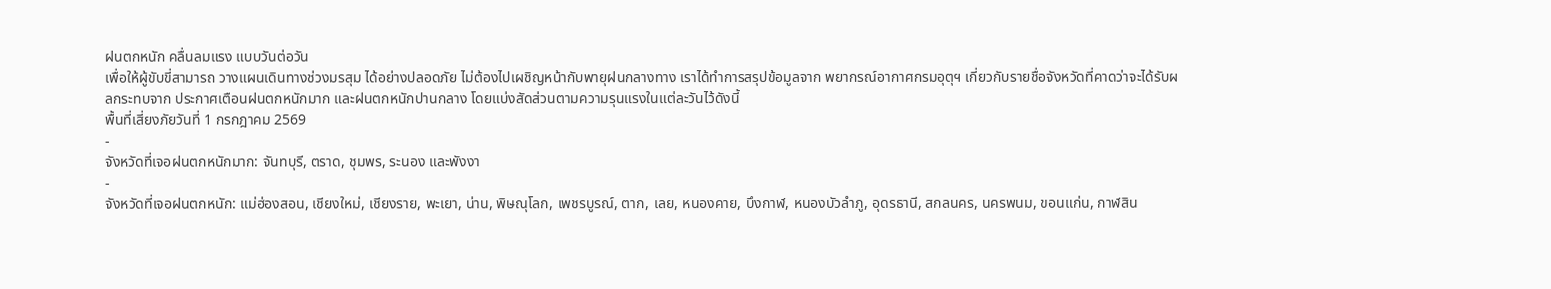ฝนตกหนัก คลื่นลมแรง แบบวันต่อวัน
เพื่อให้ผู้ขับขี่สามารถ วางแผนเดินทางช่วงมรสุม ได้อย่างปลอดภัย ไม่ต้องไปเผชิญหน้ากับพายุฝนกลางทาง เราได้ทำการสรุปข้อมูลจาก พยากรณ์อากาศกรมอุตุฯ เกี่ยวกับรายชื่อจังหวัดที่คาดว่าจะได้รับผลกระทบจาก ประกาศเตือนฝนตกหนักมาก และฝนตกหนักปานกลาง โดยแบ่งสัดส่วนตามความรุนแรงในแต่ละวันไว้ดังนี้
พื้นที่เสี่ยงภัยวันที่ 1 กรกฎาคม 2569
-
จังหวัดที่เจอฝนตกหนักมาก: จันทบุรี, ตราด, ชุมพร, ระนอง และพังงา
-
จังหวัดที่เจอฝนตกหนัก: แม่ฮ่องสอน, เชียงใหม่, เชียงราย, พะเยา, น่าน, พิษณุโลก, เพชรบูรณ์, ตาก, เลย, หนองคาย, บึงกาฬ, หนองบัวลำภู, อุดรธานี, สกลนคร, นครพนม, ขอนแก่น, กาฬสิน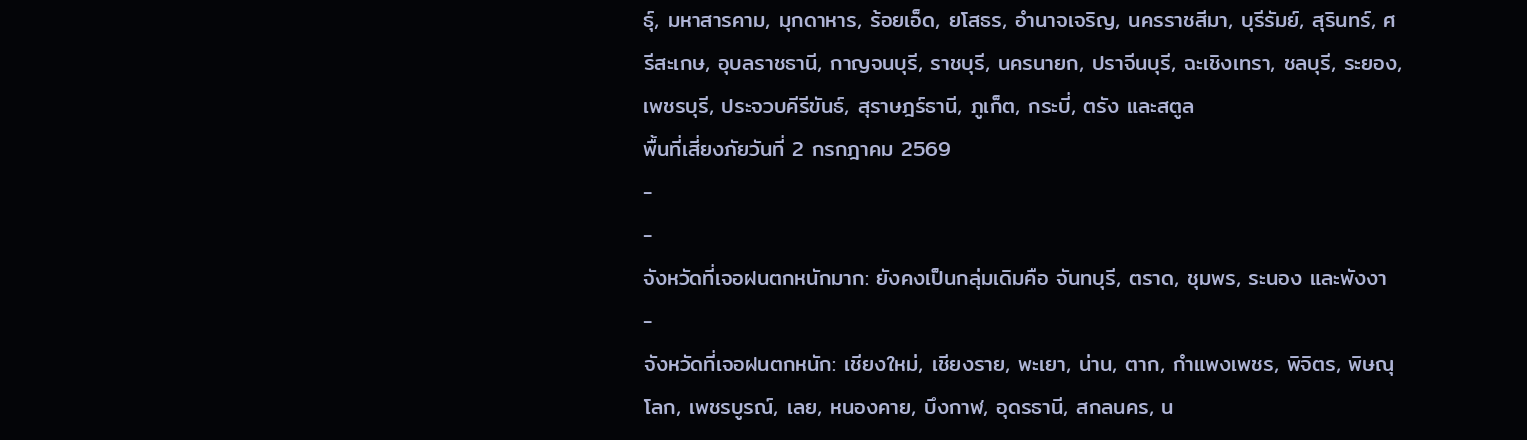ธุ์, มหาสารคาม, มุกดาหาร, ร้อยเอ็ด, ยโสธร, อำนาจเจริญ, นครราชสีมา, บุรีรัมย์, สุรินทร์, ศรีสะเกษ, อุบลราชธานี, กาญจนบุรี, ราชบุรี, นครนายก, ปราจีนบุรี, ฉะเชิงเทรา, ชลบุรี, ระยอง, เพชรบุรี, ประจวบคีรีขันธ์, สุราษฎร์ธานี, ภูเก็ต, กระบี่, ตรัง และสตูล
พื้นที่เสี่ยงภัยวันที่ 2 กรกฎาคม 2569
-
-
จังหวัดที่เจอฝนตกหนักมาก: ยังคงเป็นกลุ่มเดิมคือ จันทบุรี, ตราด, ชุมพร, ระนอง และพังงา
-
จังหวัดที่เจอฝนตกหนัก: เชียงใหม่, เชียงราย, พะเยา, น่าน, ตาก, กำแพงเพชร, พิจิตร, พิษณุโลก, เพชรบูรณ์, เลย, หนองคาย, บึงกาฬ, อุดรธานี, สกลนคร, น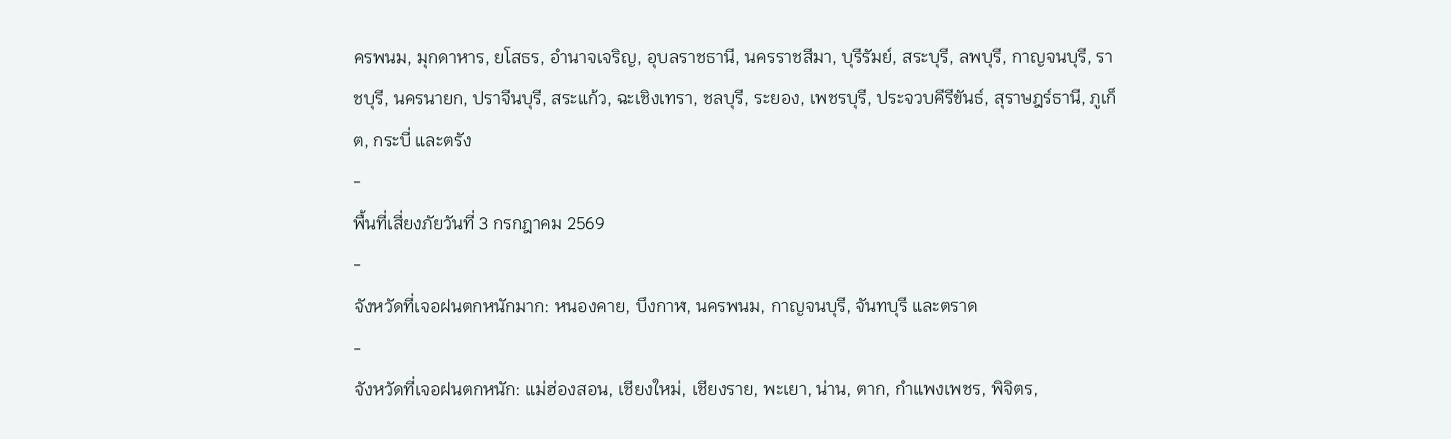ครพนม, มุกดาหาร, ยโสธร, อำนาจเจริญ, อุบลราชธานี, นครราชสีมา, บุรีรัมย์, สระบุรี, ลพบุรี, กาญจนบุรี, ราชบุรี, นครนายก, ปราจีนบุรี, สระแก้ว, ฉะเชิงเทรา, ชลบุรี, ระยอง, เพชรบุรี, ประจวบคีรีขันธ์, สุราษฎร์ธานี, ภูเก็ต, กระบี่ และตรัง
-
พื้นที่เสี่ยงภัยวันที่ 3 กรกฎาคม 2569
-
จังหวัดที่เจอฝนตกหนักมาก: หนองคาย, บึงกาฬ, นครพนม, กาญจนบุรี, จันทบุรี และตราด
-
จังหวัดที่เจอฝนตกหนัก: แม่ฮ่องสอน, เชียงใหม่, เชียงราย, พะเยา, น่าน, ตาก, กำแพงเพชร, พิจิตร,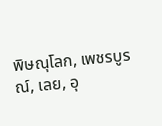พิษณุโลก, เพชรบูรณ์, เลย, อุ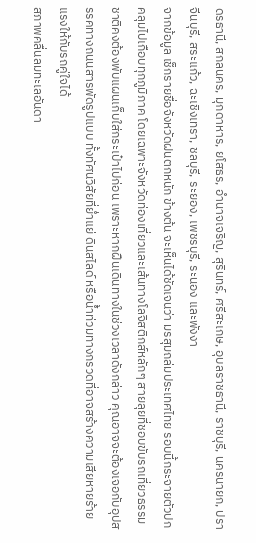ดรธานี, สกลนคร, มุกดาหาร, ยโสธร, อำนาจเจริญ, สุรินทร์, ศรีสะเกษ, อุบลราชธานี, ราชบุรี, นครนายก, ปราจีนบุรี, สระแก้ว, ฉะเชิงเทรา, ชลบุรี, ระยอง, เพชรบุรี, ระนอง และพังงา
จากข้อมูล เช็กรายชื่อจังหวัดฝนตกหนัก ข้างต้น จะเห็นได้ชัดเจนว่า มรสุมถล่มประเทศไทย รอบนี้กระจายตัวปกคลุมไปเกือบทุกภูมิภาค โดยเฉพาะจังหวัดท่องเที่ยวและเส้นทางโลจิสติกส์หลักๆ สายลุยที่ชอบขับรถเที่ยวธรรมชาติคงต้องพับแผนเก็บใส่กระเป๋าไปก่อน เพราะหากฝืนเดินทางในช่วงเวลาดังกล่าว คุณอาจจะต้องเจอกับอุปสรรคทางถนนสารพัดรูปแบบ ทั้งทัศนวิสัยที่ย่ำแย่ ดินสไลด์ หรือน้ำท่วมทางกรวดที่อาจสร้างความเสียหายร้ายแรงให้กับรถคู่ใจได้
สภาพคลื่นลมทะเลอันดา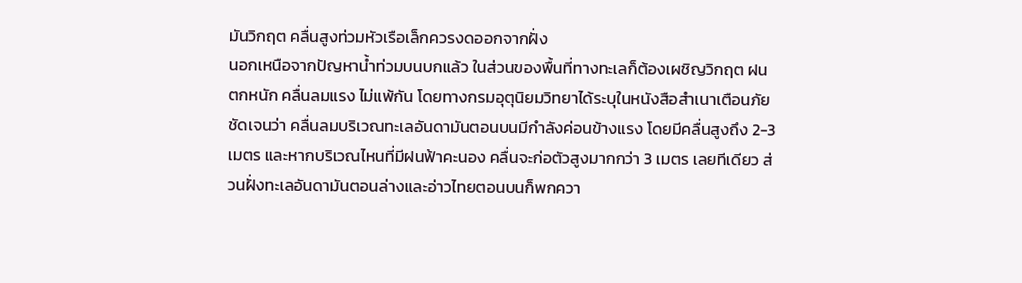มันวิกฤต คลื่นสูงท่วมหัวเรือเล็กควรงดออกจากฝั่ง
นอกเหนือจากปัญหาน้ำท่วมบนบกแล้ว ในส่วนของพื้นที่ทางทะเลก็ต้องเผชิญวิกฤต ฝนตกหนัก คลื่นลมแรง ไม่แพ้กัน โดยทางกรมอุตุนิยมวิทยาได้ระบุในหนังสือสำเนาเตือนภัยชัดเจนว่า คลื่นลมบริเวณทะเลอันดามันตอนบนมีกำลังค่อนข้างแรง โดยมีคลื่นสูงถึง 2-3 เมตร และหากบริเวณไหนที่มีฝนฟ้าคะนอง คลื่นจะก่อตัวสูงมากกว่า 3 เมตร เลยทีเดียว ส่วนฝั่งทะเลอันดามันตอนล่างและอ่าวไทยตอนบนก็พกควา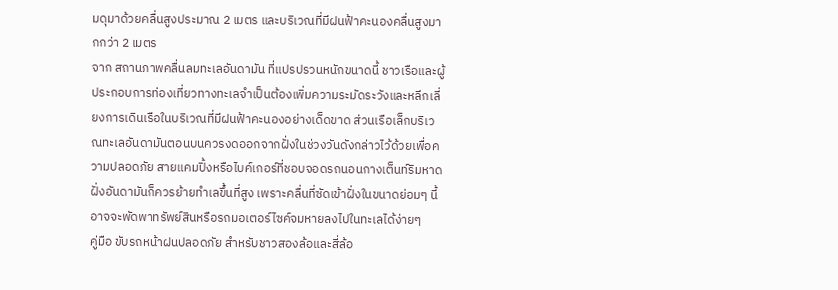มดุมาด้วยคลื่นสูงประมาณ 2 เมตร และบริเวณที่มีฝนฟ้าคะนองคลื่นสูงมากกว่า 2 เมตร
จาก สถานภาพคลื่นลมทะเลอันดามัน ที่แปรปรวนหนักขนาดนี้ ชาวเรือและผู้ประกอบการท่องเที่ยวทางทะเลจำเป็นต้องเพิ่มความระมัดระวังและหลีกเลี่ยงการเดินเรือในบริเวณที่มีฝนฟ้าคะนองอย่างเด็ดขาด ส่วนเรือเล็กบริเวณทะเลอันดามันตอนบนควรงดออกจากฝั่งในช่วงวันดังกล่าวไว้ด้วยเพื่อความปลอดภัย สายแคมปิ้งหรือไบค์เกอร์ที่ชอบจอดรถนอนกางเต็นท์ริมหาดฝั่งอันดามันก็ควรย้ายทำเลขึ้นที่สูง เพราะคลื่นที่ซัดเข้าฝั่งในขนาดย่อมๆ นี้อาจจะพัดพาทรัพย์สินหรือรถมอเตอร์ไซค์จมหายลงไปในทะเลได้ง่ายๆ
คู่มือ ขับรถหน้าฝนปลอดภัย สำหรับชาวสองล้อและสี่ล้อ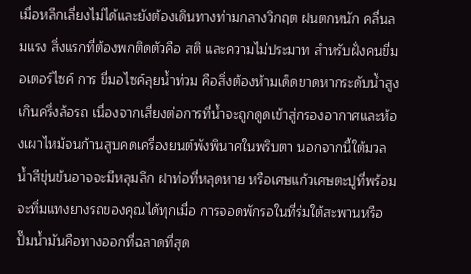เมื่อหลีกเลี่ยงไม่ได้และยังต้องเดินทางท่ามกลางวิกฤต ฝนตกหนัก คลื่นลมแรง สิ่งแรกที่ต้องพกติดตัวคือ สติ และความไม่ประมาท สำหรับฝั่งคนขี่มอเตอร์ไซค์ การ ขี่มอไซค์ลุยน้ำท่วม คือสิ่งต้องห้ามเด็ดขาดหากระดับน้ำสูงเกินครึ่งล้อรถ เนื่องจากเสี่ยงต่อการที่น้ำจะถูกดูดเข้าสู่กรองอากาศและห้องเผาไหม้จนก้านสูบคดเครื่องยนต์พังพินาศในพริบตา นอกจากนี้ใต้มวลน้ำสีขุ่นข้นอาจจะมีหลุมลึก ฝาท่อที่หลุดหาย หรือเศษแก้วเศษตะปูที่พร้อมจะทิ่มแทงยางรถของคุณได้ทุกเมื่อ การจอดพักรอในที่ร่มใต้สะพานหรือปั๊มน้ำมันคือทางออกที่ฉลาดที่สุด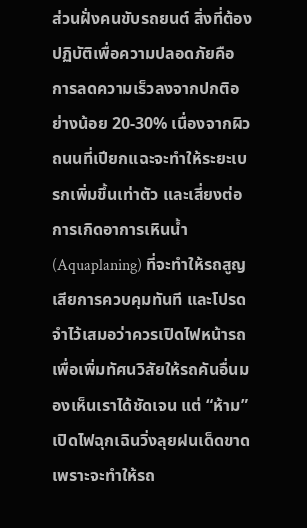ส่วนฝั่งคนขับรถยนต์ สิ่งที่ต้องปฏิบัติเพื่อความปลอดภัยคือ การลดความเร็วลงจากปกติอย่างน้อย 20-30% เนื่องจากผิวถนนที่เปียกแฉะจะทำให้ระยะเบรกเพิ่มขึ้นเท่าตัว และเสี่ยงต่อการเกิดอาการเหินน้ำ (Aquaplaning) ที่จะทำให้รถสูญเสียการควบคุมทันที และโปรดจำไว้เสมอว่าควรเปิดไฟหน้ารถเพื่อเพิ่มทัศนวิสัยให้รถคันอื่นมองเห็นเราได้ชัดเจน แต่ “ห้าม” เปิดไฟฉุกเฉินวิ่งลุยฝนเด็ดขาด เพราะจะทำให้รถ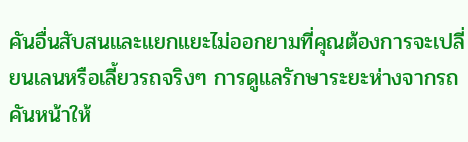คันอื่นสับสนและแยกแยะไม่ออกยามที่คุณต้องการจะเปลี่ยนเลนหรือเลี้ยวรถจริงๆ การดูแลรักษาระยะห่างจากรถคันหน้าให้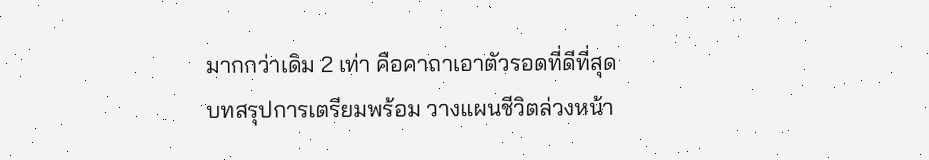มากกว่าเดิม 2 เท่า คือคาถาเอาตัวรอดที่ดีที่สุด
บทสรุปการเตรียมพร้อม วางแผนชีวิตล่วงหน้า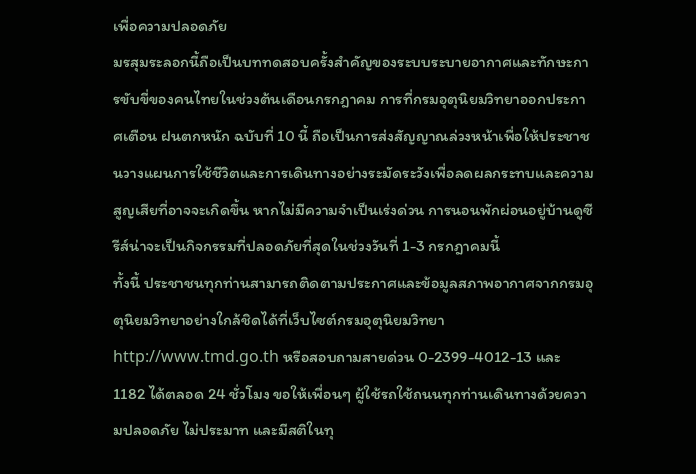เพื่อความปลอดภัย
มรสุมระลอกนี้ถือเป็นบททดสอบครั้งสำคัญของระบบระบายอากาศและทักษะการขับขี่ของคนไทยในช่วงต้นเดือนกรกฎาคม การที่กรมอุตุนิยมวิทยาออกประกาศเตือน ฝนตกหนัก ฉบับที่ 10 นี้ ถือเป็นการส่งสัญญาณล่วงหน้าเพื่อให้ประชาชนวางแผนการใช้ชีวิตและการเดินทางอย่างระมัดระวังเพื่อลดผลกระทบและความสูญเสียที่อาจจะเกิดขึ้น หากไม่มีความจำเป็นเร่งด่วน การนอนพักผ่อนอยู่บ้านดูซีรีส์น่าจะเป็นกิจกรรมที่ปลอดภัยที่สุดในช่วงวันที่ 1-3 กรกฎาคมนี้
ทั้งนี้ ประชาชนทุกท่านสามารถติดตามประกาศและข้อมูลสภาพอากาศจากกรมอุตุนิยมวิทยาอย่างใกล้ชิดได้ที่เว็บไซต์กรมอุตุนิยมวิทยา http://www.tmd.go.th หรือสอบถามสายด่วน 0-2399-4012-13 และ 1182 ได้ตลอด 24 ชั่วโมง ขอให้เพื่อนๆ ผู้ใช้รถใช้ถนนทุกท่านเดินทางด้วยความปลอดภัย ไม่ประมาท และมีสติในทุ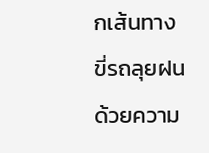กเส้นทาง ขี่รถลุยฝนด้วยความ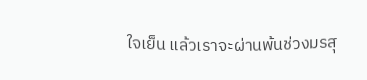ใจเย็น แล้วเราจะผ่านพ้นช่วงมรสุ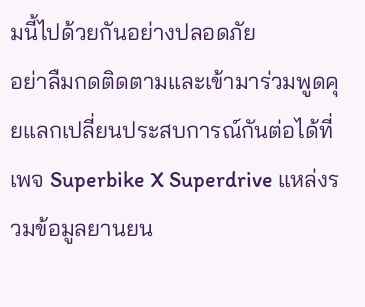มนี้ไปด้วยกันอย่างปลอดภัย
อย่าลืมกดติดตามและเข้ามาร่วมพูดคุยแลกเปลี่ยนประสบการณ์กันต่อได้ที่เพจ Superbike X Superdrive แหล่งรวมข้อมูลยานยน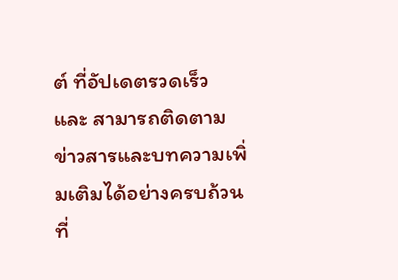ต์ ที่อัปเดตรวดเร็ว และ สามารถติดตามข่าวสารและบทความเพิ่มเติมได้อย่างครบถ้วนที่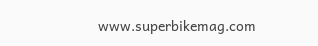www.superbikemag.com